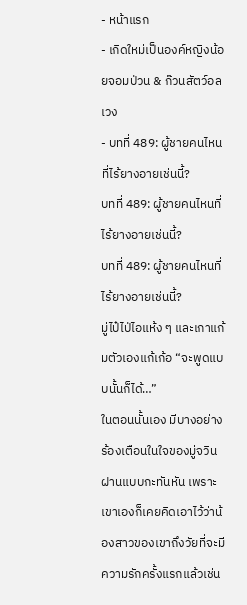- หน้าแรก
- เกิดใหม่เป็นองค์หญิงน้อยจอมป่วน & ก๊วนสัตว์อลเวง
- บทที่ 489: ผู้ชายคนไหนที่ไร้ยางอายเช่นนี้?
บทที่ 489: ผู้ชายคนไหนที่ไร้ยางอายเช่นนี้?
บทที่ 489: ผู้ชายคนไหนที่ไร้ยางอายเช่นนี้?
มู่ไป๋ไป่ไอแห้ง ๆ และเกาแก้มตัวเองแก้เก้อ “จะพูดแบบนั้นก็ได้…”
ในตอนนั้นเอง มีบางอย่างร้องเตือนในใจของมู่จวินฝานแบบกะทันหัน เพราะเขาเองก็เคยคิดเอาไว้ว่าน้องสาวของเขาถึงวัยที่จะมีความรักครั้งแรกแล้วเช่น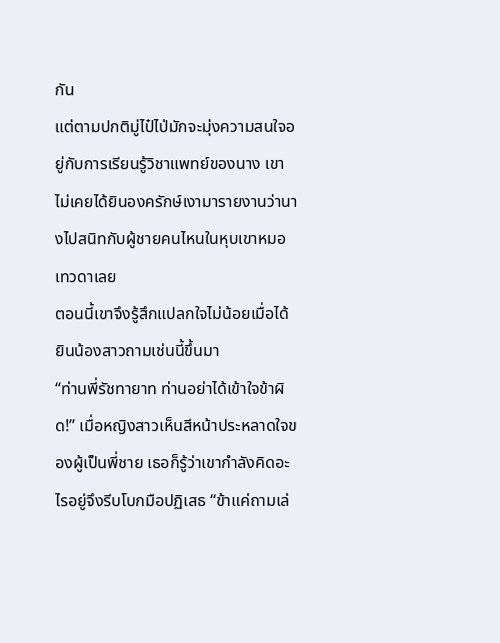กัน
แต่ตามปกติมู่ไป๋ไป่มักจะมุ่งความสนใจอยู่กับการเรียนรู้วิชาแพทย์ของนาง เขาไม่เคยได้ยินองครักษ์เงามารายงานว่านางไปสนิทกับผู้ชายคนไหนในหุบเขาหมอเทวดาเลย
ตอนนี้เขาจึงรู้สึกแปลกใจไม่น้อยเมื่อได้ยินน้องสาวถามเช่นนี้ขึ้นมา
“ท่านพี่รัชทายาท ท่านอย่าได้เข้าใจข้าผิด!” เมื่อหญิงสาวเห็นสีหน้าประหลาดใจของผู้เป็นพี่ชาย เธอก็รู้ว่าเขากำลังคิดอะไรอยู่จึงรีบโบกมือปฏิเสธ “ข้าแค่ถามเล่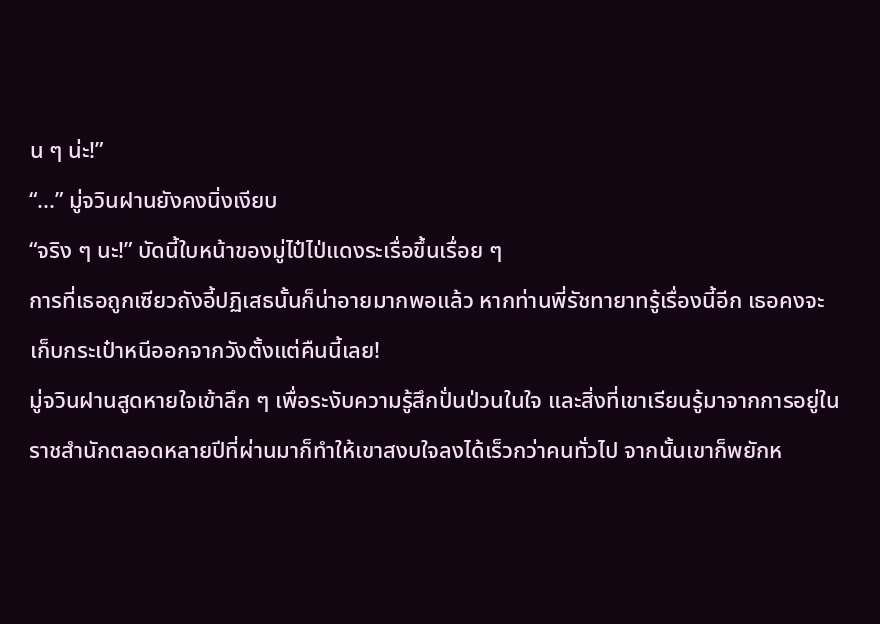น ๆ น่ะ!”
“...” มู่จวินฝานยังคงนิ่งเงียบ
“จริง ๆ นะ!” บัดนี้ใบหน้าของมู่ไป๋ไป่แดงระเรื่อขึ้นเรื่อย ๆ
การที่เธอถูกเซียวถังอี้ปฏิเสธนั้นก็น่าอายมากพอแล้ว หากท่านพี่รัชทายาทรู้เรื่องนี้อีก เธอคงจะเก็บกระเป๋าหนีออกจากวังตั้งแต่คืนนี้เลย!
มู่จวินฝานสูดหายใจเข้าลึก ๆ เพื่อระงับความรู้สึกปั่นป่วนในใจ และสิ่งที่เขาเรียนรู้มาจากการอยู่ในราชสำนักตลอดหลายปีที่ผ่านมาก็ทำให้เขาสงบใจลงได้เร็วกว่าคนทั่วไป จากนั้นเขาก็พยักห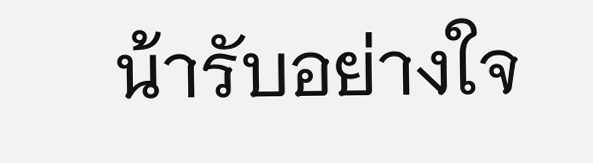น้ารับอย่างใจ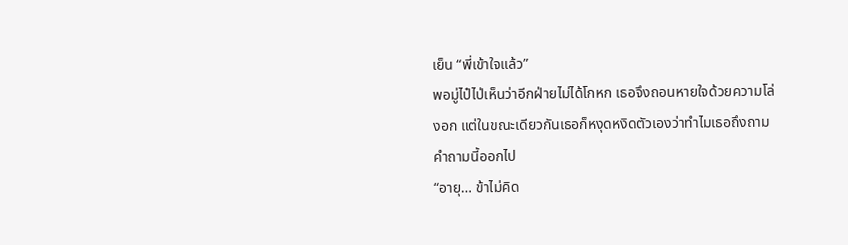เย็น “พี่เข้าใจแล้ว”
พอมู่ไป๋ไป่เห็นว่าอีกฝ่ายไม่ได้โกหก เธอจึงถอนหายใจด้วยความโล่งอก แต่ในขณะเดียวกันเธอก็หงุดหงิดตัวเองว่าทำไมเธอถึงถามคำถามนี้ออกไป
“อายุ… ข้าไม่คิด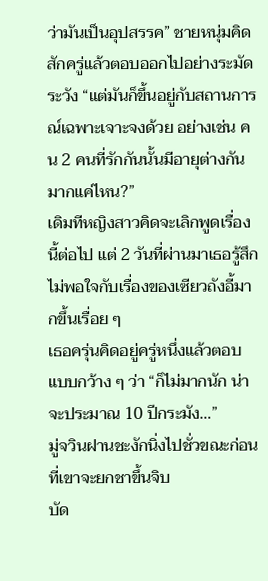ว่ามันเป็นอุปสรรค” ชายหนุ่มคิดสักครู่แล้วตอบออกไปอย่างระมัดระวัง “แต่มันก็ขึ้นอยู่กับสถานการณ์เฉพาะเจาะจงด้วย อย่างเช่น คน 2 คนที่รักกันนั้นมีอายุต่างกันมากแค่ไหน?”
เดิมทีหญิงสาวคิดจะเลิกพูดเรื่องนี้ต่อไป แต่ 2 วันที่ผ่านมาเธอรู้สึกไม่พอใจกับเรื่องของเซียวถังอี้มากขึ้นเรื่อย ๆ
เธอครุ่นคิดอยู่ครู่หนึ่งแล้วตอบแบบกว้าง ๆ ว่า “ก็ไม่มากนัก น่าจะประมาณ 10 ปีกระมัง…”
มู่จวินฝานชะงักนิ่งไปชั่วขณะก่อนที่เขาจะยกชาขึ้นจิบ
บัด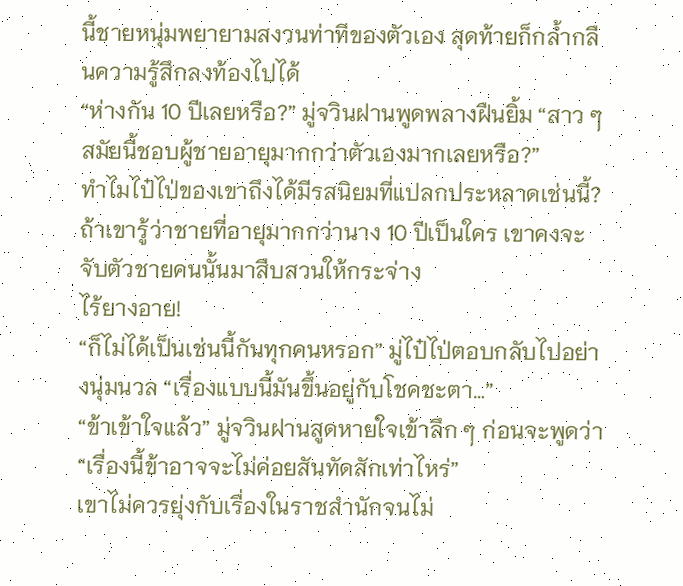นี้ชายหนุ่มพยายามสงวนท่าทีของตัวเอง สุดท้ายก็กล้ำกลืนความรู้สึกลงท้องไปได้
“ห่างกัน 10 ปีเลยหรือ?” มู่จวินฝานพูดพลางฝืนยิ้ม “สาว ๆ สมัยนี้ชอบผู้ชายอายุมากกว่าตัวเองมากเลยหรือ?”
ทำไมไป๋ไป่ของเขาถึงได้มีรสนิยมที่แปลกประหลาดเช่นนี้?
ถ้าเขารู้ว่าชายที่อายุมากกว่านาง 10 ปีเป็นใคร เขาคงจะจับตัวชายคนนั้นมาสืบสวนให้กระจ่าง
ไร้ยางอาย!
“ก็ไม่ได้เป็นเช่นนี้กันทุกคนหรอก” มู่ไป๋ไป่ตอบกลับไปอย่างนุ่มนวล “เรื่องแบบนี้มันขึ้นอยู่กับโชคชะตา…”
“ข้าเข้าใจแล้ว” มู่จวินฝานสูดหายใจเข้าลึก ๆ ก่อนจะพูดว่า “เรื่องนี้ข้าอาจจะไม่ค่อยสันทัดสักเท่าไหร่”
เขาไม่ควรยุ่งกับเรื่องในราชสำนักจนไม่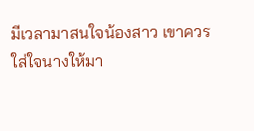มีเวลามาสนใจน้องสาว เขาควรใส่ใจนางให้มา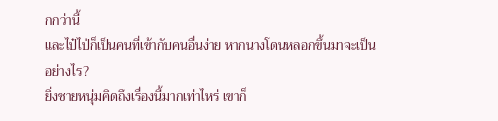กกว่านี้
และไป๋ไป่ก็เป็นคนที่เข้ากับคนอื่นง่าย หากนางโดนหลอกขึ้นมาจะเป็นอย่างไร?
ยิ่งชายหนุ่มคิดถึงเรื่องนี้มากเท่าไหร่ เขาก็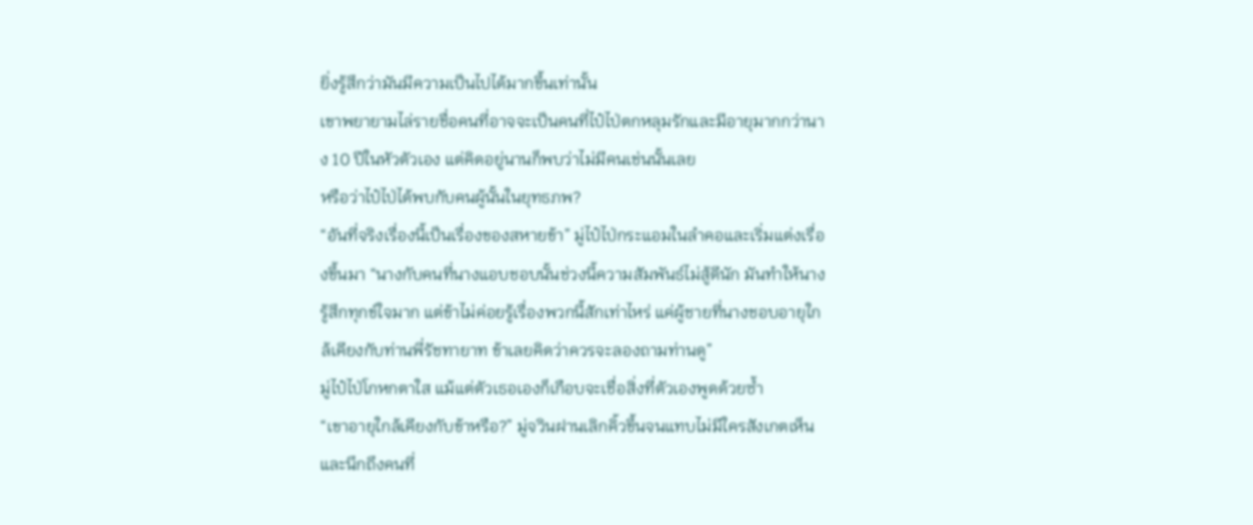ยิ่งรู้สึกว่ามันมีความเป็นไปได้มากขึ้นเท่านั้น
เขาพยายามไล่รายชื่อคนที่อาจจะเป็นคนที่ไป๋ไป่ตกหลุมรักและมีอายุมากกว่านาง 10 ปีในหัวตัวเอง แต่คิดอยู่นานก็พบว่าไม่มีคนเช่นนั้นเลย
หรือว่าไป๋ไป่ได้พบกับคนผู้นั้นในยุทธภพ?
“อันที่จริงเรื่องนี้เป็นเรื่องของสหายข้า” มู่ไป๋ไป่กระแอมในลำคอและเริ่มแต่งเรื่องขึ้นมา “นางกับคนที่นางแอบชอบนั้นช่วงนี้ความสัมพันธ์ไม่สู้ดีนัก มันทำให้นางรู้สึกทุกข์ใจมาก แต่ข้าไม่ค่อยรู้เรื่องพวกนี้สักเท่าไหร่ แค่ผู้ชายที่นางชอบอายุใกล้เคียงกับท่านพี่รัชทายาท ข้าเลยคิดว่าควรจะลองถามท่านดู”
มู่ไป๋ไป่โกหกตาใส แม้แต่ตัวเธอเองก็เกือบจะเชื่อสิ่งที่ตัวเองพูดด้วยซ้ำ
“เขาอายุใกล้เคียงกับข้าหรือ?” มู่จวินฝานเลิกคิ้วขึ้นจนแทบไม่มีใครสังเกตเห็นและนึกถึงคนที่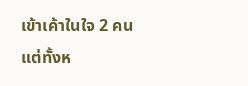เข้าเค้าในใจ 2 คน แต่ทั้งห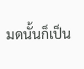มดนั้นก็เป็น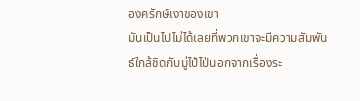องครักษ์เงาของเขา
มันเป็นไปไม่ได้เลยที่พวกเขาจะมีความสัมพันธ์ใกล้ชิดกับมู่ไป๋ไป่นอกจากเรื่องระ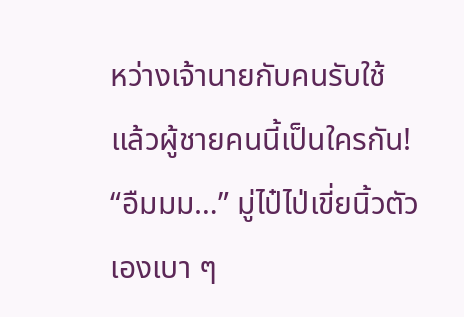หว่างเจ้านายกับคนรับใช้
แล้วผู้ชายคนนี้เป็นใครกัน!
“อืมมม…” มู่ไป๋ไป่เขี่ยนิ้วตัวเองเบา ๆ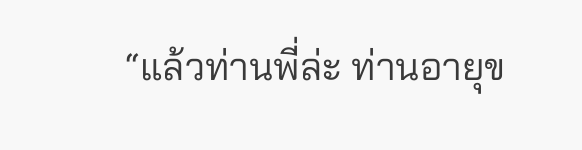“แล้วท่านพี่ล่ะ ท่านอายุข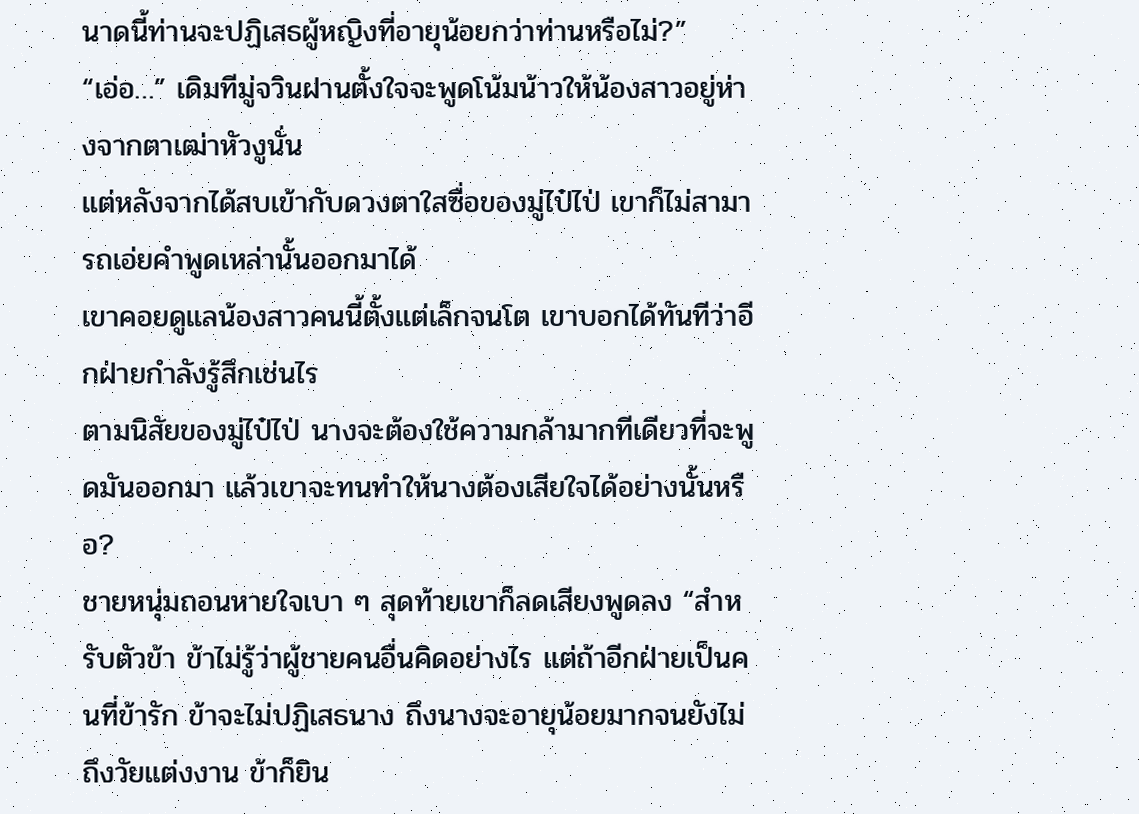นาดนี้ท่านจะปฏิเสธผู้หญิงที่อายุน้อยกว่าท่านหรือไม่?”
“เอ่อ…” เดิมทีมู่จวินฝานตั้งใจจะพูดโน้มน้าวให้น้องสาวอยู่ห่างจากตาเฒ่าหัวงูนั่น
แต่หลังจากได้สบเข้ากับดวงตาใสซื่อของมู่ไป๋ไป่ เขาก็ไม่สามารถเอ่ยคำพูดเหล่านั้นออกมาได้
เขาคอยดูแลน้องสาวคนนี้ตั้งแต่เล็กจนโต เขาบอกได้ทันทีว่าอีกฝ่ายกำลังรู้สึกเช่นไร
ตามนิสัยของมู่ไป๋ไป่ นางจะต้องใช้ความกล้ามากทีเดียวที่จะพูดมันออกมา แล้วเขาจะทนทำให้นางต้องเสียใจได้อย่างนั้นหรือ?
ชายหนุ่มถอนหายใจเบา ๆ สุดท้ายเขาก็ลดเสียงพูดลง “สำหรับตัวข้า ข้าไม่รู้ว่าผู้ชายคนอื่นคิดอย่างไร แต่ถ้าอีกฝ่ายเป็นคนที่ข้ารัก ข้าจะไม่ปฏิเสธนาง ถึงนางจะอายุน้อยมากจนยังไม่ถึงวัยแต่งงาน ข้าก็ยิน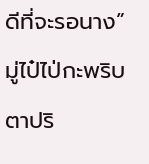ดีที่จะรอนาง”
มู่ไป๋ไป่กะพริบตาปริ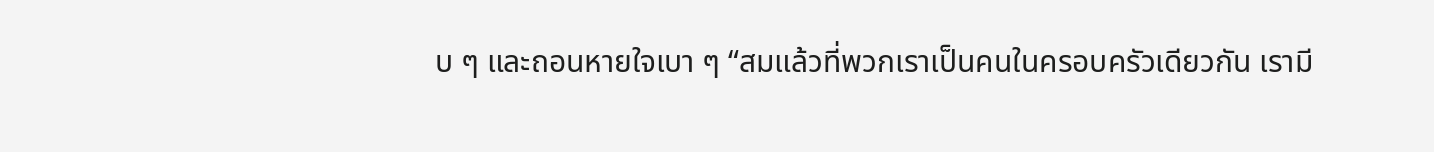บ ๆ และถอนหายใจเบา ๆ “สมแล้วที่พวกเราเป็นคนในครอบครัวเดียวกัน เรามี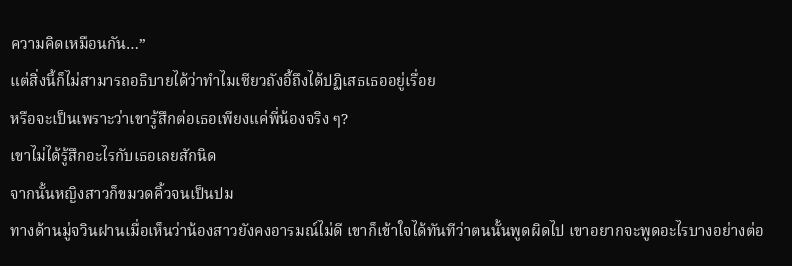ความคิดเหมือนกัน…”
แต่สิ่งนี้ก็ไม่สามารถอธิบายได้ว่าทำไมเซียวถังอี้ถึงได้ปฏิเสธเธออยู่เรื่อย
หรือจะเป็นเพราะว่าเขารู้สึกต่อเธอเพียงแค่พี่น้องจริง ๆ?
เขาไม่ได้รู้สึกอะไรกับเธอเลยสักนิด
จากนั้นหญิงสาวก็ขมวดคิ้วจนเป็นปม
ทางด้านมู่จวินฝานเมื่อเห็นว่าน้องสาวยังคงอารมณ์ไม่ดี เขาก็เข้าใจได้ทันทีว่าตนนั้นพูดผิดไป เขาอยากจะพูดอะไรบางอย่างต่อ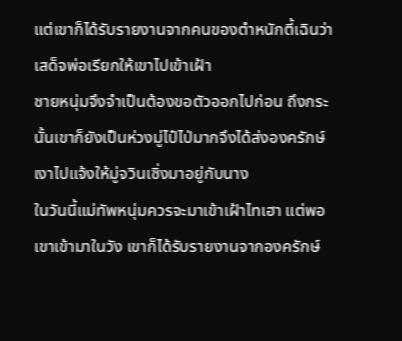แต่เขาก็ได้รับรายงานจากคนของตำหนักตี้เฉินว่าเสด็จพ่อเรียกให้เขาไปเข้าเฝ้า
ชายหนุ่มจึงจำเป็นต้องขอตัวออกไปก่อน ถึงกระนั้นเขาก็ยังเป็นห่วงมู่ไป๋ไป่มากจึงได้ส่งองครักษ์เงาไปแจ้งให้มู่จวินเซิ่งมาอยู่กับนาง
ในวันนี้แม่ทัพหนุ่มควรจะมาเข้าเฝ้าไทเฮา แต่พอเขาเข้ามาในวัง เขาก็ได้รับรายงานจากองครักษ์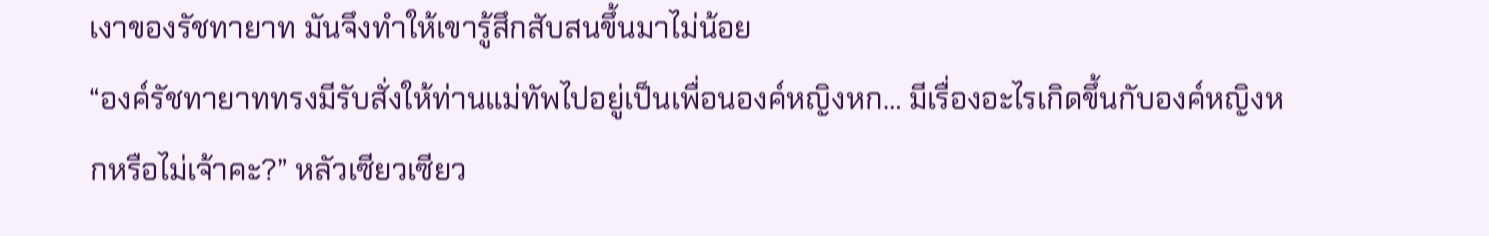เงาของรัชทายาท มันจึงทำให้เขารู้สึกสับสนขึ้นมาไม่น้อย
“องค์รัชทายาททรงมีรับสั่งให้ท่านแม่ทัพไปอยู่เป็นเพื่อนองค์หญิงหก… มีเรื่องอะไรเกิดขึ้นกับองค์หญิงหกหรือไม่เจ้าคะ?” หลัวเซียวเซียว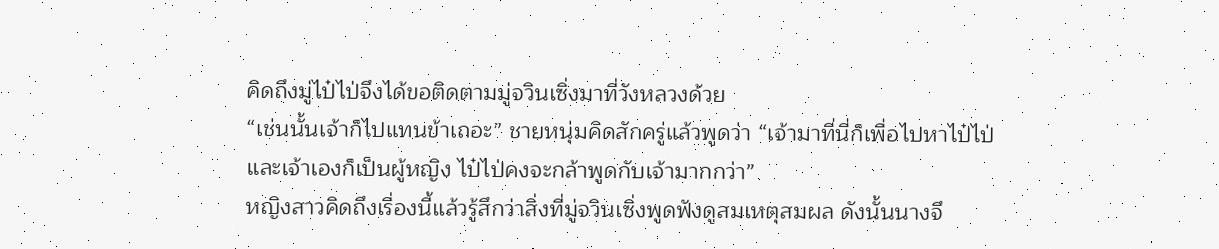คิดถึงมู่ไป๋ไป่จึงได้ขอติดตามมู่จวินเซิ่งมาที่วังหลวงด้วย
“เช่นนั้นเจ้าก็ไปแทนข้าเถอะ” ชายหนุ่มคิดสักครู่แล้วพูดว่า “เจ้ามาที่นี่ก็เพื่อไปหาไป๋ไป่ และเจ้าเองก็เป็นผู้หญิง ไป๋ไป่คงจะกล้าพูดกับเจ้ามากกว่า”
หญิงสาวคิดถึงเรื่องนี้แล้วรู้สึกว่าสิ่งที่มู่จวินเซิ่งพูดฟังดูสมเหตุสมผล ดังนั้นนางจึ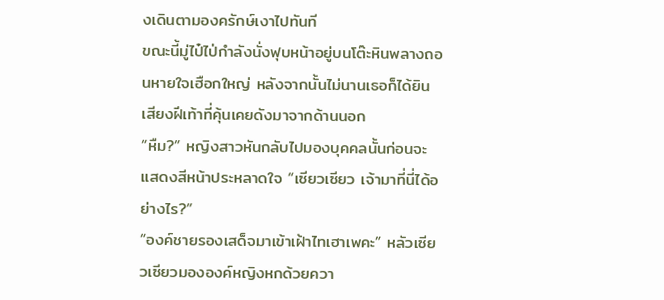งเดินตามองครักษ์เงาไปทันที
ขณะนี้มู่ไป๋ไป่กำลังนั่งฟุบหน้าอยู่บนโต๊ะหินพลางถอนหายใจเฮือกใหญ่ หลังจากนั้นไม่นานเธอก็ได้ยินเสียงฝีเท้าที่คุ้นเคยดังมาจากด้านนอก
“หืม?” หญิงสาวหันกลับไปมองบุคคลนั้นก่อนจะแสดงสีหน้าประหลาดใจ “เซียวเซียว เจ้ามาที่นี่ได้อย่างไร?”
“องค์ชายรองเสด็จมาเข้าเฝ้าไทเฮาเพคะ” หลัวเซียวเซียวมององค์หญิงหกด้วยควา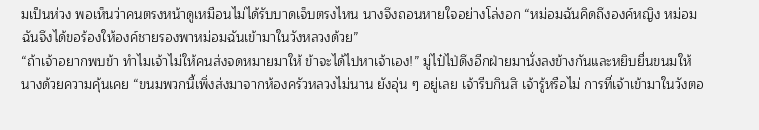มเป็นห่วง พอเห็นว่าคนตรงหน้าดูเหมือนไม่ได้รับบาดเจ็บตรงไหน นางจึงถอนหายใจอย่างโล่งอก “หม่อมฉันคิดถึงองค์หญิง หม่อมฉันจึงได้ขอร้องให้องค์ชายรองพาหม่อมฉันเข้ามาในวังหลวงด้วย”
“ถ้าเจ้าอยากพบข้า ทำไมเจ้าไม่ให้คนส่งจดหมายมาให้ ข้าจะได้ไปหาเจ้าเอง!” มู่ไป๋ไป่ดึงอีกฝ่ายมานั่งลงข้างกันและหยิบยื่นขนมให้นางด้วยความคุ้นเคย “ขนมพวกนี้เพิ่งส่งมาจากห้องครัวหลวงไม่นาน ยังอุ่น ๆ อยู่เลย เจ้ารีบกินสิ เจ้ารู้หรือไม่ การที่เจ้าเข้ามาในวังตอ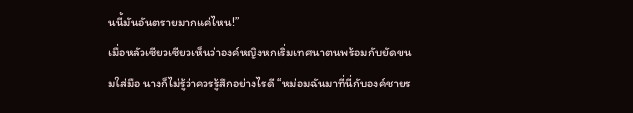นนี้มันอันตรายมากแค่ไหน!”
เมื่อหลัวเซียวเซียวเห็นว่าองค์หญิงหกเริ่มเทศนาตนพร้อมกับยัดขนมใส่มือ นางก็ไม่รู้ว่าควรรู้สึกอย่างไรดี “หม่อมฉันมาที่นี่กับองค์ชายร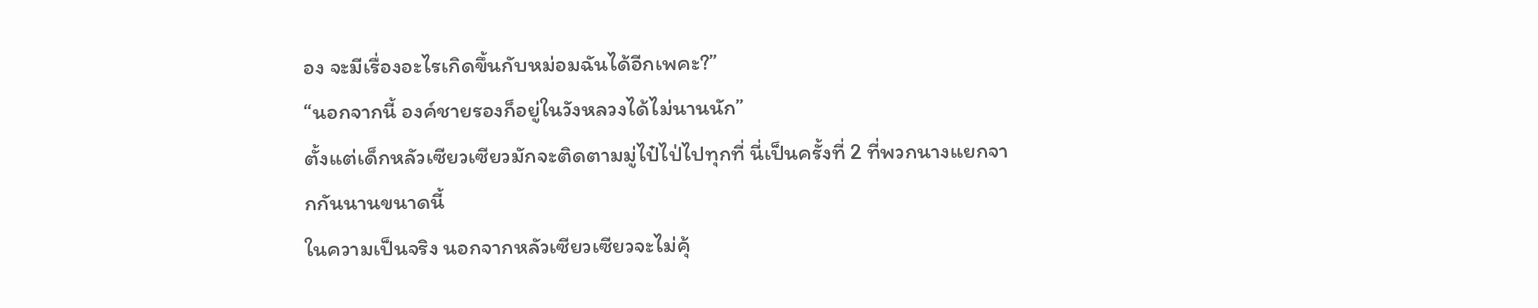อง จะมีเรื่องอะไรเกิดขึ้นกับหม่อมฉันได้อีกเพคะ?”
“นอกจากนี้ องค์ชายรองก็อยู่ในวังหลวงได้ไม่นานนัก”
ตั้งแต่เด็กหลัวเซียวเซียวมักจะติดตามมู่ไป๋ไป่ไปทุกที่ นี่เป็นครั้งที่ 2 ที่พวกนางแยกจากกันนานขนาดนี้
ในความเป็นจริง นอกจากหลัวเซียวเซียวจะไม่คุ้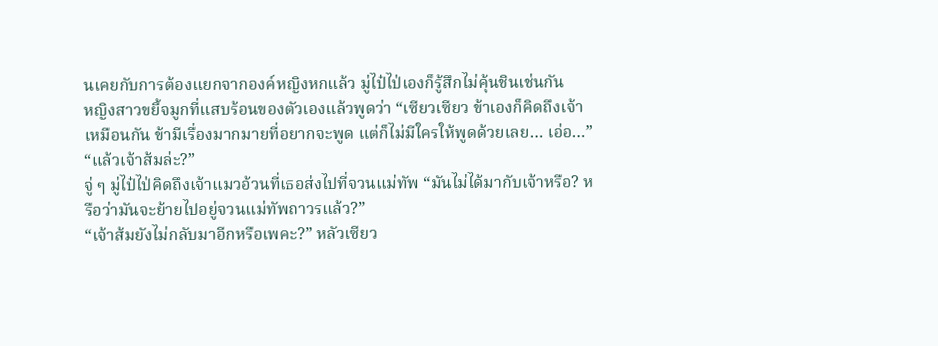นเคยกับการต้องแยกจากองค์หญิงหกแล้ว มู่ไป๋ไป่เองก็รู้สึกไม่คุ้นชินเช่นกัน
หญิงสาวขยี้จมูกที่แสบร้อนของตัวเองแล้วพูดว่า “เซียวเซียว ข้าเองก็คิดถึงเจ้าเหมือนกัน ข้ามีเรื่องมากมายที่อยากจะพูด แต่ก็ไม่มีใครให้พูดด้วยเลย… เอ่อ…”
“แล้วเจ้าส้มล่ะ?”
จู่ ๆ มู่ไป๋ไป่คิดถึงเจ้าแมวอ้วนที่เธอส่งไปที่จวนแม่ทัพ “มันไม่ได้มากับเจ้าหรือ? หรือว่ามันจะย้ายไปอยู่จวนแม่ทัพถาวรแล้ว?”
“เจ้าส้มยังไม่กลับมาอีกหรือเพคะ?” หลัวเซียว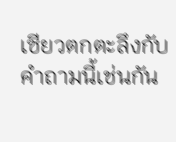เซียวตกตะลึงกับคำถามนี้เช่นกัน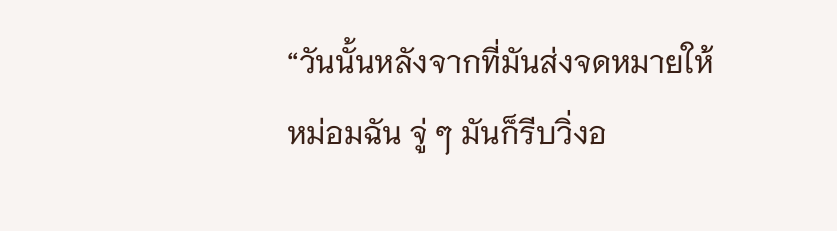“วันนั้นหลังจากที่มันส่งจดหมายให้หม่อมฉัน จู่ ๆ มันก็รีบวิ่งอ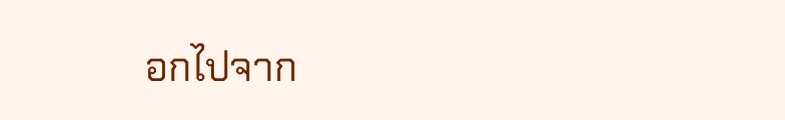อกไปจาก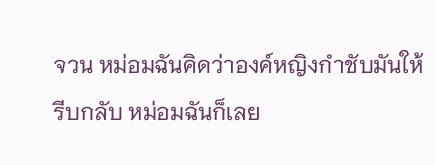จวน หม่อมฉันคิดว่าองค์หญิงกำชับมันให้รีบกลับ หม่อมฉันก็เลย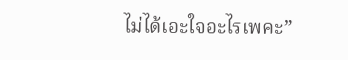ไม่ได้เอะใจอะไรเพคะ”